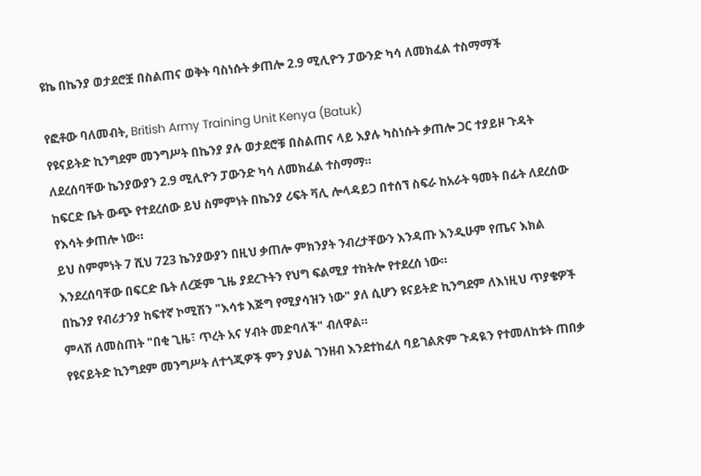ዩኬ በኬንያ ወታደሮቿ በስልጠና ወቅት ባስነሱት ቃጠሎ 2.9 ሚሊዮን ፓውንድ ካሳ ለመክፈል ተስማማች

የፎቶው ባለመብት, British Army Training Unit Kenya (Batuk)
የዩናይትድ ኪንግደም መንግሥት በኬንያ ያሉ ወታደሮቹ በስልጠና ላይ እያሉ ካስነሱት ቃጠሎ ጋር ተያይዞ ጉዳት ለደረሰባቸው ኬንያውያን 2.9 ሚሊዮን ፓውንድ ካሳ ለመክፈል ተስማማ።
ከፍርድ ቤት ውጭ የተደረሰው ይህ ስምምነት በኬንያ ሪፍት ቫሊ ሎላዳይጋ በተሰኘ ስፍራ ከአራት ዓመት በፊት ለደረሰው የእሳት ቃጠሎ ነው።
ይህ ስምምነት 7 ሺህ 723 ኬንያውያን በዚህ ቃጠሎ ምክንያት ንብረታቸውን እንዳጡ እንዲሁም የጤና እክል እንደረሰባቸው በፍርድ ቤት ለረጅም ጊዜ ያደረጉትን የህግ ፍልሚያ ተከትሎ የተደረሰ ነው።
በኬንያ የብሪታንያ ከፍተኛ ኮሚሽን "እሳቱ እጅግ የሚያሳዝን ነው" ያለ ሲሆን ዩናይትድ ኪንግደም ለእነዚህ ጥያቄዎች ምላሽ ለመስጠት "በቂ ጊዜ፣ ጥረት አና ሃብት መድባለች" ብለዋል።
የዩናይትድ ኪንግደም መንግሥት ለተጎጂዎች ምን ያህል ገንዘብ እንደተከፈለ ባይገልጽም ጉዳዪን የተመለከቱት ጠበቃ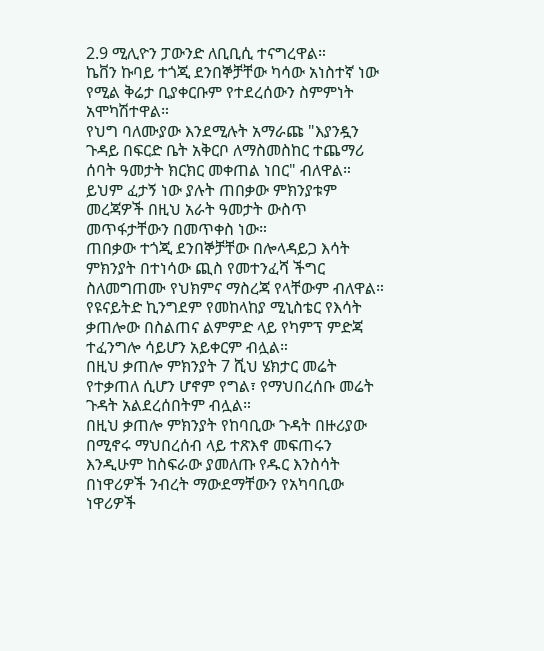2.9 ሚሊዮን ፓውንድ ለቢቢሲ ተናግረዋል።
ኬቨን ኩባይ ተጎጂ ደንበኞቻቸው ካሳው አነስተኛ ነው የሚል ቅሬታ ቢያቀርቡም የተደረሰውን ስምምነት አሞካሽተዋል።
የህግ ባለሙያው እንደሚሉት አማራጩ "እያንዷን ጉዳይ በፍርድ ቤት አቅርቦ ለማስመስከር ተጨማሪ ሰባት ዓመታት ክርክር መቀጠል ነበር" ብለዋል።
ይህም ፈታኝ ነው ያሉት ጠበቃው ምክንያቱም መረጃዎች በዚህ አራት ዓመታት ውስጥ መጥፋታቸውን በመጥቀስ ነው።
ጠበቃው ተጎጂ ደንበኞቻቸው በሎላዳይጋ እሳት ምክንያት በተነሳው ጪስ የመተንፈሻ ችግር ስለመግጠሙ የህክምና ማስረጃ የላቸውም ብለዋል።
የዩናይትድ ኪንግደም የመከላከያ ሚኒስቴር የእሳት ቃጠሎው በስልጠና ልምምድ ላይ የካምፕ ምድጃ ተፈንግሎ ሳይሆን አይቀርም ብሏል።
በዚህ ቃጠሎ ምክንያት 7 ሺህ ሄክታር መሬት የተቃጠለ ሲሆን ሆኖም የግል፣ የማህበረሰቡ መሬት ጉዳት አልደረሰበትም ብሏል።
በዚህ ቃጠሎ ምክንያት የከባቢው ጉዳት በዙሪያው በሚኖሩ ማህበረሰብ ላይ ተጽእኖ መፍጠሩን እንዲሁም ከስፍራው ያመለጡ የዱር እንስሳት በነዋሪዎች ንብረት ማውደማቸውን የአካባቢው ነዋሪዎች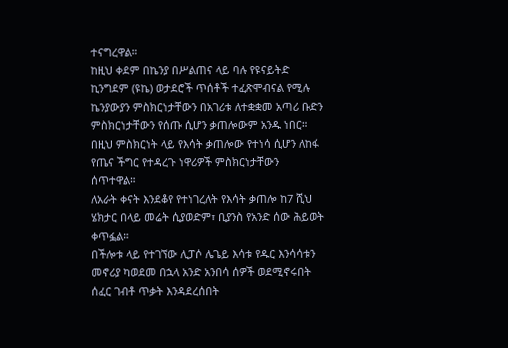ተናግረዋል።
ከዚህ ቀደም በኬንያ በሥልጠና ላይ ባሉ የዩናይትድ ኪንግደም (ዩኬ) ወታደሮች ጥሰቶች ተፈጽሞብናል የሚሉ ኬንያውያን ምስክርነታቸውን በአገሪቱ ለተቋቋመ አጣሪ ቡድን ምስክርነታቸውን የሰጡ ሲሆን ቃጠሎውም አንዱ ነበር።
በዚህ ምስክርነት ላይ የእሳት ቃጠሎው የተነሳ ሲሆን ለከፋ የጤና ችግር የተዳረጉ ነዋሪዎች ምስክርነታቸውን ሰጥተዋል።
ለአራት ቀናት እንደቆየ የተነገረለት የእሳት ቃጠሎ ከ7 ሺህ ሄክታር በላይ መሬት ሲያወድም፣ ቢያንስ የአንድ ሰው ሕይወት ቀጥፏል።
በችሎቱ ላይ የተገኘው ሊፓሶ ሌጌይ እሳቱ የዱር እንሳሳቱን መኖሪያ ካወደመ በኋላ አንድ አንበሳ ሰዎች ወደሚኖሩበት ሰፈር ገብቶ ጥቃት እንዳደረሰበት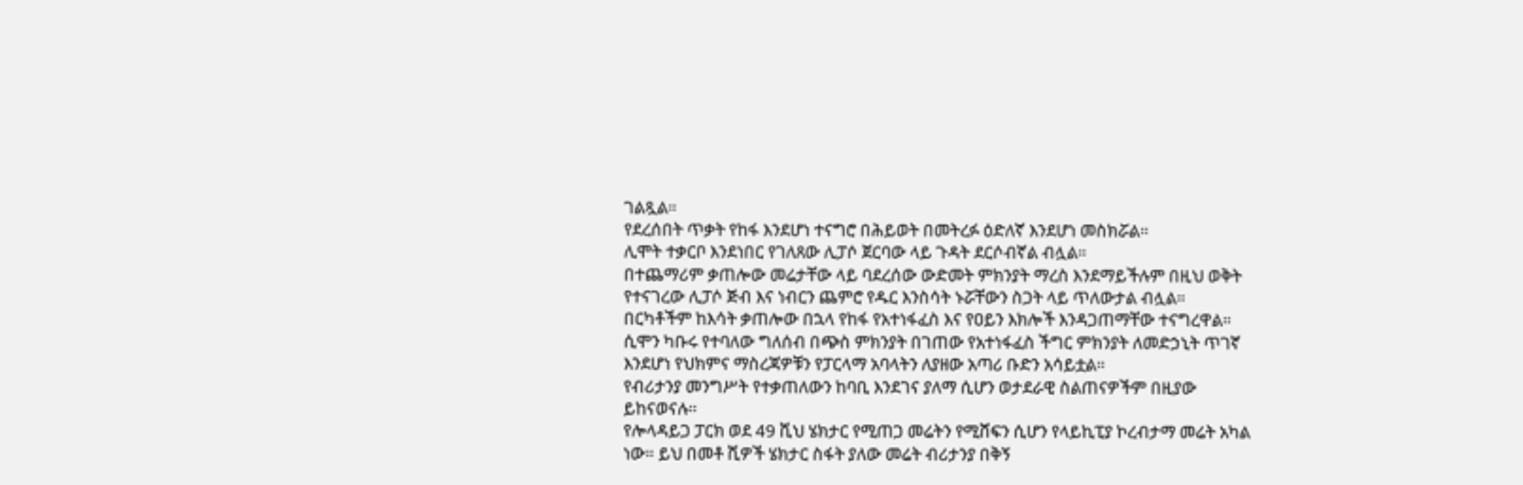ገልጿል።
የደረሰበት ጥቃት የከፋ እንደሆነ ተናግሮ በሕይወት በመትረፉ ዕድለኛ እንደሆነ መስክሯል።
ሊሞት ተቃርቦ እንደነበር የገለጸው ሊፓሶ ጀርባው ላይ ጉዳት ደርሶብኛል ብሏል።
በተጨማሪም ቃጠሎው መሬታቸው ላይ ባደረሰው ውድመት ምክንያት ማረስ እንደማይችሉም በዚህ ወቅት የተናገረው ሊፓሶ ጅብ እና ነብርን ጨምሮ የዱር እንስሳት ኑሯቸውን ስጋት ላይ ጥለውታል ብሏል።
በርካቶችም ከእሳት ቃጠሎው በኋላ የከፋ የአተነፋፈስ እና የዐይን እክሎች እንዳጋጠማቸው ተናግረዋል። ሲሞን ካቡሩ የተባለው ግለሰብ በጭስ ምክንያት በገጠው የአተነፋፈስ ችግር ምክንያት ለመድኃኒት ጥገኛ እንደሆነ የህክምና ማስረጃዎቹን የፓርላማ አባላትን ለያዘው አጣሪ ቡድን አሳይቷል።
የብሪታንያ መንግሥት የተቃጠለውን ከባቢ እንደገና ያለማ ሲሆን ወታደራዊ ስልጠናዎችም በዚያው ይከናወናሉ።
የሎላዳይጋ ፓርክ ወደ 49 ሺህ ሄክታር የሚጠጋ መሬትን የሚሸፍን ሲሆን የላይኪፒያ ኮረብታማ መሬት አካል ነው። ይህ በመቶ ሺዎች ሄክታር ስፋት ያለው መሬት ብሪታንያ በቅኝ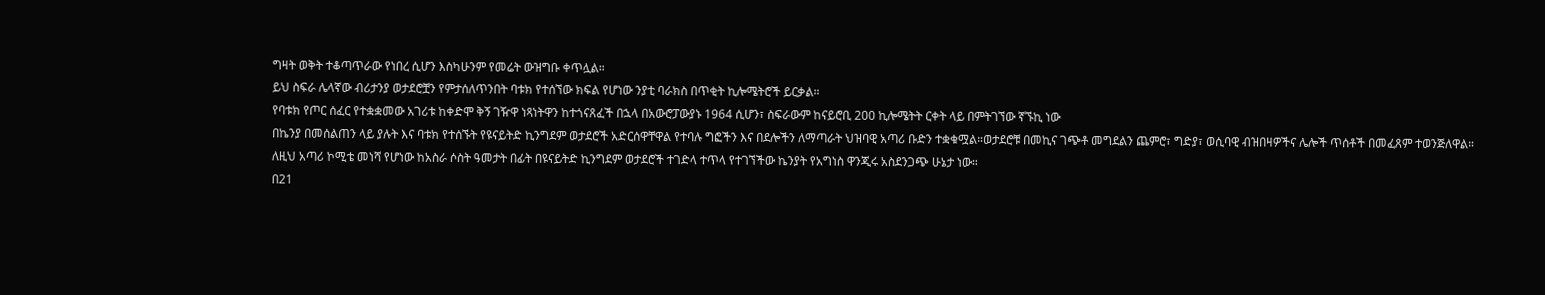ግዛት ወቅት ተቆጣጥራው የነበረ ሲሆን እስካሁንም የመሬት ውዝግቡ ቀጥሏል።
ይህ ስፍራ ሌላኛው ብሪታንያ ወታደሮቿን የምታሰለጥንበት ባቱክ የተሰኘው ክፍል የሆነው ንያቲ ባራክስ በጥቂት ኪሎሜትሮች ይርቃል።
የባቱክ የጦር ሰፈር የተቋቋመው አገሪቱ ከቀድሞ ቅኝ ገዥዋ ነጻነትዋን ከተጎናጸፈች በኋላ በአውሮፓውያኑ 1964 ሲሆን፣ ስፍራውም ከናይሮቢ 200 ኪሎሜትት ርቀት ላይ በምትገኘው ኛኙኪ ነው
በኬንያ በመሰልጠን ላይ ያሉት እና ባቱክ የተሰኙት የዩናይትድ ኪንግደም ወታደሮች አድርሰዋቸዋል የተባሉ ግፎችን እና በደሎችን ለማጣራት ህዝባዊ አጣሪ ቡድን ተቋቁሟል።ወታደሮቹ በመኪና ገጭቶ መግደልን ጨምሮ፣ ግድያ፣ ወሲባዊ ብዝበዛዎችና ሌሎች ጥሰቶች በመፈጸም ተወንጅለዋል።
ለዚህ አጣሪ ኮሚቴ መነሻ የሆነው ከአስራ ሶስት ዓመታት በፊት በዩናይትድ ኪንግደም ወታደሮች ተገድላ ተጥላ የተገኘችው ኬንያት የአግነስ ዋንጂሩ አስደንጋጭ ሁኔታ ነው።
በ21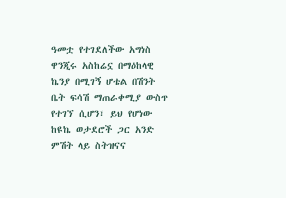ዓመቷ የተገደለችው አግነስ ዋንጂሩ አስከሬኗ በማዕከላዊ ኬንያ በሚገኝ ሆቴል በሽንት ቤት ፍሳሽ ማጠራቀሚያ ውስጥ የተገኘ ሲሆን፣ ይህ የሆነው ከዩኬ ወታደሮች ጋር አንድ ምሽት ላይ ስትዝናና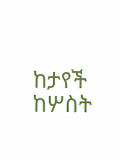ከታየች ከሦስት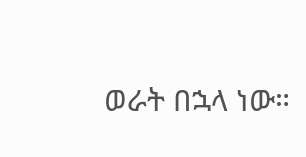ወራት በኋላ ነው።